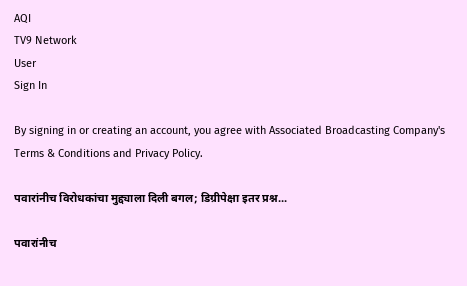AQI
TV9 Network
User
Sign In

By signing in or creating an account, you agree with Associated Broadcasting Company's Terms & Conditions and Privacy Policy.

पवारांनीच विरोधकांचा मुद्द्याला दिली बगल; डिग्रीपेक्षा इतर प्रश्न...

पवारांनीच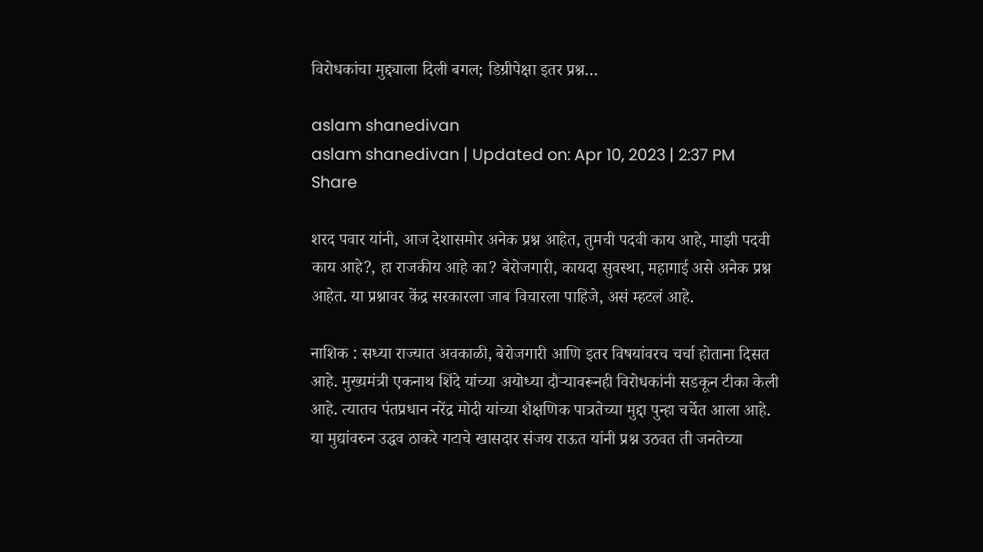विरोधकांचा मुद्द्याला दिली बगल; डिग्रीपेक्षा इतर प्रश्न…

aslam shanedivan
aslam shanedivan | Updated on: Apr 10, 2023 | 2:37 PM
Share

शरद पवार यांनी, आज देशासमोर अनेक प्रश्न आहेत, तुमची पदवी काय आहे, माझी पदवी काय आहे?, हा राजकीय आहे का? बेरोजगारी, कायदा सुवस्था, महागाई असे अनेक प्रश्न आहेत. या प्रश्नावर केंद्र सरकारला जाब विचारला पाहिजे, असं म्हटलं आहे.

नाशिक : सध्या राज्यात अवकाळी, बेरोजगारी आणि इतर विषयांवरच चर्चा होताना दिसत आहे. मुख्यमंत्री एकनाथ शिंदे यांच्या अयोध्या दौऱ्यावरूनही विरोधकांनी सडकून टीका केली आहे. त्यातच पंतप्रधान नरेंद्र मोदी यांच्या शैक्षणिक पात्रतेच्या मुद्दा पुन्हा चर्चेत आला आहे. या मुद्यांवरुन उद्धव ठाकरे गटाचे खासदार संजय राऊत यांनी प्रश्न उठवत ती जनतेच्या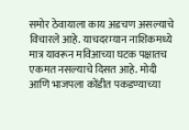समोर ठेवायाला काय अडचण असल्याचे विचारले आहे. याचदरम्यान नाशिकमध्ये मात्र यावरून मविआच्या घटक पक्षातच एकमत नसल्याचे दिसत आहे. मोदी आणि भाजपला कोंडीत पकडण्याच्या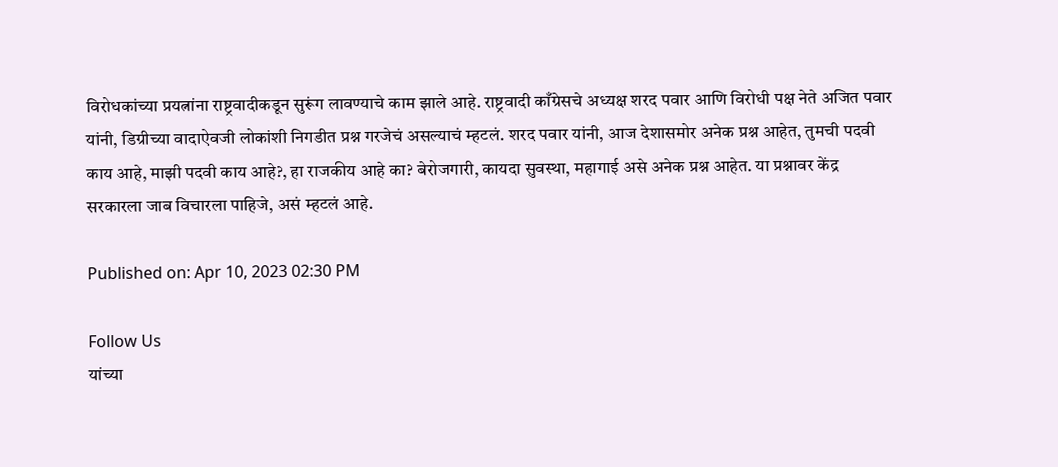विरोधकांच्या प्रयत्नांना राष्ट्रवादीकडून सुरूंग लावण्याचे काम झाले आहे. राष्ट्रवादी काँग्रेसचे अध्यक्ष शरद पवार आणि विरोधी पक्ष नेते अजित पवार यांनी, डिग्रीच्या वादाऐवजी लोकांशी निगडीत प्रश्न गरजेचं असल्याचं म्हटलं. शरद पवार यांनी, आज देशासमोर अनेक प्रश्न आहेत, तुमची पदवी काय आहे, माझी पदवी काय आहे?, हा राजकीय आहे का? बेरोजगारी, कायदा सुवस्था, महागाई असे अनेक प्रश्न आहेत. या प्रश्नावर केंद्र सरकारला जाब विचारला पाहिजे, असं म्हटलं आहे.

Published on: Apr 10, 2023 02:30 PM

Follow Us
यांच्या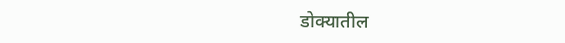डोक्यातील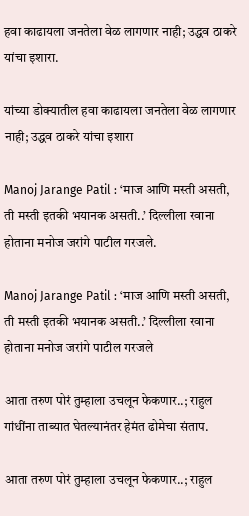हवा काढायला जनतेला वेळ लागणार नाही; उद्धव ठाकरे यांचा इशारा.

यांच्या डोक्यातील हवा काढायला जनतेला वेळ लागणार नाही; उद्धव ठाकरे यांचा इशारा

Manoj Jarange Patil : ‘माज आणि मस्ती असती, ती मस्ती इतकी भयानक असती..’ दिल्लीला रवाना होताना मनोज जरांगे पाटील गरजले.

Manoj Jarange Patil : ‘माज आणि मस्ती असती, ती मस्ती इतकी भयानक असती..’ दिल्लीला रवाना होताना मनोज जरांगे पाटील गरजले

आता तरुण पोरं तुम्हाला उचलून फेकणार..; राहुल गांधींना ताब्यात घेतल्यानंतर हेमंत ढोमेचा संताप.

आता तरुण पोरं तुम्हाला उचलून फेकणार..; राहुल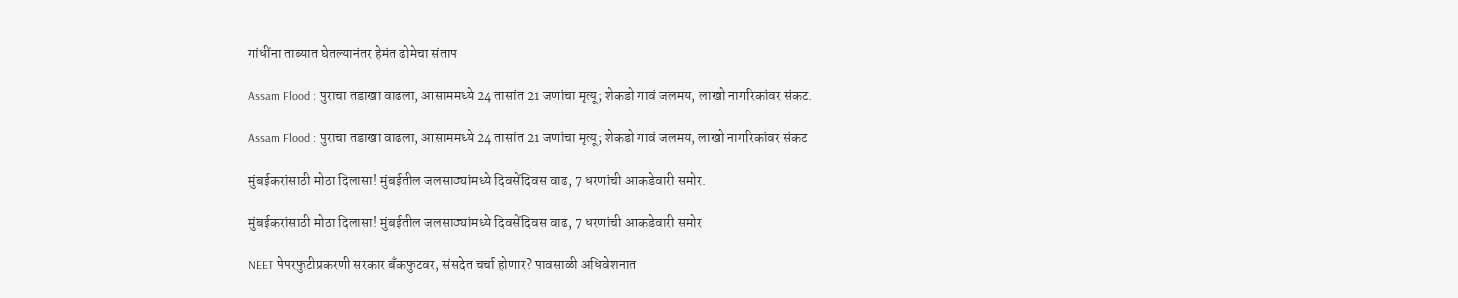गांधींना ताब्यात घेतल्यानंतर हेमंत ढोमेचा संताप

Assam Flood : पुराचा तडाखा वाढला, आसाममध्ये 24 तासांत 21 जणांचा मृत्यू; शेकडो गावं जलमय, लाखो नागरिकांवर संकट.

Assam Flood : पुराचा तडाखा वाढला, आसाममध्ये 24 तासांत 21 जणांचा मृत्यू; शेकडो गावं जलमय, लाखो नागरिकांवर संकट

मुंबईकरांसाठी मोठा दिलासा! मुंबईतील जलसाठ्यांमध्ये दिवसेंदिवस वाढ, 7 धरणांची आकडेवारी समोर.

मुंबईकरांसाठी मोठा दिलासा! मुंबईतील जलसाठ्यांमध्ये दिवसेंदिवस वाढ, 7 धरणांची आकडेवारी समोर

NEET पेपरफुटीप्रकरणी सरकार बँकफुटवर, संसदेत चर्चा होणार? पावसाळी अधिवेशनात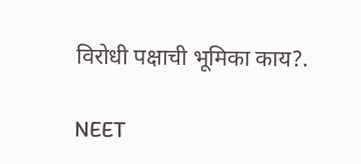विरोधी पक्षाची भूमिका काय?.

NEET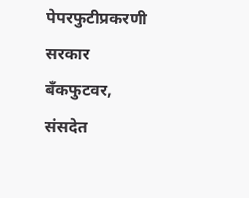पेपरफुटीप्रकरणी सरकार बँकफुटवर, संसदेत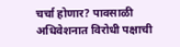चर्चा होणार? पावसाळी अधिवेशनात विरोधी पक्षाची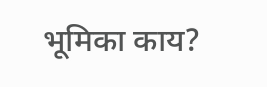भूमिका काय?